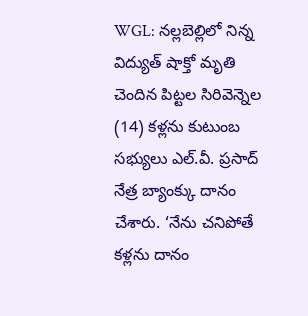WGL: నల్లబెల్లిలో నిన్న విద్యుత్ షాక్తో మృతి చెందిన పిట్టల సిరివెన్నెల (14) కళ్లను కుటుంబ సభ్యులు ఎల్.వీ. ప్రసాద్ నేత్ర బ్యాంక్కు దానం చేశారు. ‘నేను చనిపోతే కళ్లను దానం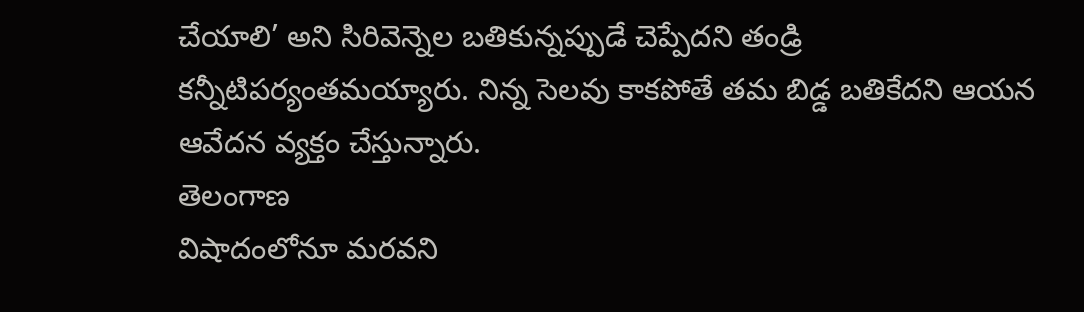చేయాలి’ అని సిరివెన్నెల బతికున్నప్పుడే చెప్పేదని తండ్రి కన్నీటిపర్యంతమయ్యారు. నిన్న సెలవు కాకపోతే తమ బిడ్డ బతికేదని ఆయన ఆవేదన వ్యక్తం చేస్తున్నారు.
తెలంగాణ
విషాదంలోనూ మరవని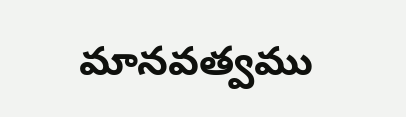మానవత్వము